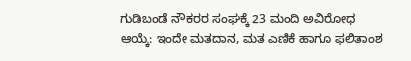ಗುಡಿಬಂಡೆ ನೌಕರರ ಸಂಘಕ್ಕೆ 23 ಮಂದಿ ಅವಿರೋಧ ಆಯ್ಕೆ: ಇಂದೇ ಮತದಾನ, ಮತ ಎಣಿಕೆ ಹಾಗೂ ಫಲಿತಾಂಶ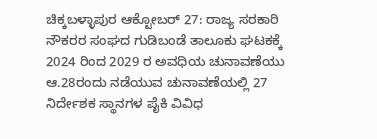ಚಿಕ್ಕಬಳ್ಳಾಪುರ ಆಕ್ಟೋಬರ್ 27: ರಾಜ್ಯ ಸರಕಾರಿ ನೌಕರರ ಸಂಘದ ಗುಡಿಬಂಡೆ ತಾಲೂಕು ಘಟಕಕ್ಕೆ 2024 ರಿಂದ 2029 ರ ಅವಧಿಯ ಚುನಾವಣೆಯು ಆ.28ರಂದು ನಡೆಯುವ ಚುನಾವಣೆಯಲ್ಲಿ 27 ನಿರ್ದೇಶಕ ಸ್ಥಾನಗಳ ಪೈಕಿ ವಿವಿಧ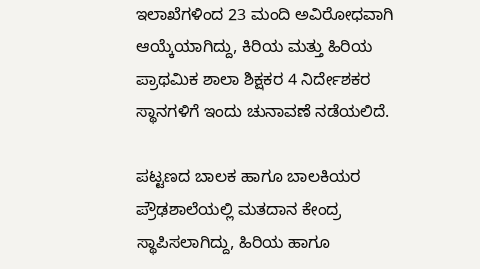ಇಲಾಖೆಗಳಿಂದ 23 ಮಂದಿ ಅವಿರೋಧವಾಗಿ ಆಯ್ಕೆಯಾಗಿದ್ದು, ಕಿರಿಯ ಮತ್ತು ಹಿರಿಯ ಪ್ರಾಥಮಿಕ ಶಾಲಾ ಶಿಕ್ಷಕರ 4 ನಿರ್ದೇಶಕರ ಸ್ಥಾನಗಳಿಗೆ ಇಂದು ಚುನಾವಣೆ ನಡೆಯಲಿದೆ.

ಪಟ್ಟಣದ ಬಾಲಕ ಹಾಗೂ ಬಾಲಕಿಯರ ಪ್ರೌಢಶಾಲೆಯಲ್ಲಿ ಮತದಾನ ಕೇಂದ್ರ ಸ್ಥಾಪಿಸಲಾಗಿದ್ದು, ಹಿರಿಯ ಹಾಗೂ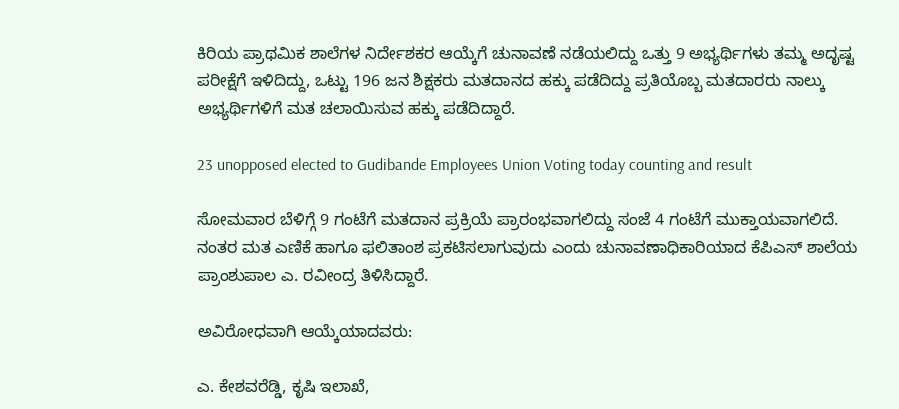ಕಿರಿಯ ಪ್ರಾಥಮಿಕ ಶಾಲೆಗಳ ನಿರ್ದೇಶಕರ ಆಯ್ಕೆಗೆ ಚುನಾವಣೆ ನಡೆಯಲಿದ್ದು ಒತ್ತು 9 ಅಭ್ಯರ್ಥಿಗಳು ತಮ್ಮ ಅದೃಷ್ಟ ಪರೀಕ್ಷೆಗೆ ಇಳಿದಿದ್ದು, ಒಟ್ಟು 196 ಜನ ಶಿಕ್ಷಕರು ಮತದಾನದ ಹಕ್ಕು ಪಡೆದಿದ್ದು ಪ್ರತಿಯೊಬ್ಬ ಮತದಾರರು ನಾಲ್ಕು ಅಭ್ಯರ್ಥಿಗಳಿಗೆ ಮತ ಚಲಾಯಿಸುವ ಹಕ್ಕು ಪಡೆದಿದ್ದಾರೆ.

23 unopposed elected to Gudibande Employees Union Voting today counting and result

ಸೋಮವಾರ ಬೆಳಿಗ್ಗೆ 9 ಗಂಟೆಗೆ ಮತದಾನ ಪ್ರಕ್ರಿಯೆ ಪ್ರಾರಂಭವಾಗಲಿದ್ದು ಸಂಜೆ 4 ಗಂಟೆಗೆ ಮುಕ್ತಾಯವಾಗಲಿದೆ. ನಂತರ ಮತ ಎಣಿಕೆ ಹಾಗೂ ಫಲಿತಾಂಶ ಪ್ರಕಟಿಸಲಾಗುವುದು ಎಂದು ಚುನಾವಣಾಧಿಕಾರಿಯಾದ ಕೆಪಿಎಸ್ ಶಾಲೆಯ ಪ್ರಾಂಶುಪಾಲ ಎ. ರವೀಂದ್ರ ತಿಳಿಸಿದ್ದಾರೆ.

ಅವಿರೋಧವಾಗಿ ಆಯ್ಕೆಯಾದವರು:

ಎ. ಕೇಶವರೆಡ್ಡಿ, ಕೃಷಿ ಇಲಾಖೆ,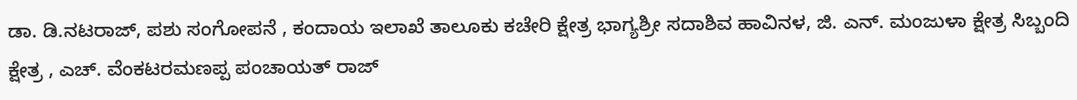ಡಾ. ಡಿ.ನಟರಾಜ್, ಪಶು ಸಂಗೋಪನೆ , ಕಂದಾಯ ಇಲಾಖೆ ತಾಲೂಕು ಕಚೇರಿ ಕ್ಷೇತ್ರ ಭಾಗ್ಯಶ್ರೀ ಸದಾಶಿವ ಹಾವಿನಳ, ಜಿ. ಎನ್. ಮಂಜುಳಾ ಕ್ಷೇತ್ರ ಸಿಬ್ಬಂದಿ ಕ್ಷೇತ್ರ , ಎಚ್. ವೆಂಕಟರಮಣಪ್ಪ ಪಂಚಾಯತ್ ರಾಜ್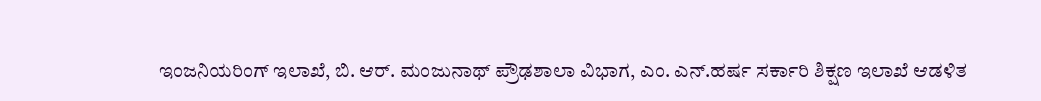ಇಂಜನಿಯರಿಂಗ್ ಇಲಾಖೆ, ಬಿ. ಆರ್. ಮಂಜುನಾಥ್ ಪ್ರೌಢಶಾಲಾ ವಿಭಾಗ, ಎಂ. ಎನ್.ಹರ್ಷ ಸರ್ಕಾರಿ ಶಿಕ್ಷಣ ಇಲಾಖೆ ಆಡಳಿತ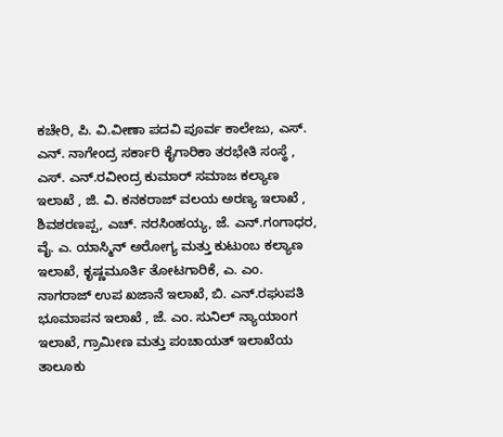ಕಚೇರಿ, ಪಿ. ವಿ.ವೀಣಾ ಪದವಿ ಪೂರ್ವ ಕಾಲೇಜು, ಎಸ್. ಎನ್. ನಾಗೇಂದ್ರ ಸರ್ಕಾರಿ ಕೈಗಾರಿಕಾ ತರಭೇತಿ ಸಂಸ್ಥೆ , ಎಸ್. ಎನ್.ರವೀಂದ್ರ ಕುಮಾರ್ ಸಮಾಜ ಕಲ್ಯಾಣ ಇಲಾಖೆ , ಜಿ. ವಿ. ಕನಕರಾಜ್ ವಲಯ ಅರಣ್ಯ ಇಲಾಖೆ , ಶಿವಶರಣಪ್ಪ, ಎಚ್. ನರಸಿಂಹಯ್ಯ, ಜೆ. ಎನ್.ಗಂಗಾಧರ, ವೈ. ಎ. ಯಾಸ್ಮಿನ್ ಅರೋಗ್ಯ ಮತ್ತು ಕುಟುಂಬ ಕಲ್ಯಾಣ ಇಲಾಖೆ, ಕೃಷ್ಣಮೂರ್ತಿ ತೋಟಗಾರಿಕೆ, ಎ. ಎಂ. ನಾಗರಾಜ್ ಉಪ ಖಜಾನೆ ಇಲಾಖೆ, ಬಿ. ಎನ್.ರಘುಪತಿ ಭೂಮಾಪನ ಇಲಾಖೆ , ಜೆ. ಎಂ. ಸುನಿಲ್ ನ್ಯಾಯಾಂಗ ಇಲಾಖೆ, ಗ್ರಾಮೀಣ ಮತ್ತು ಪಂಚಾಯತ್ ಇಲಾಖೆಯ ತಾಲೂಕು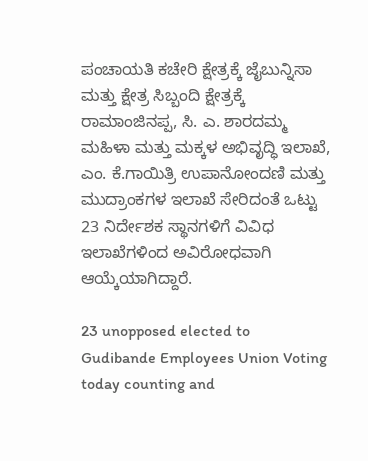ಪಂಚಾಯತಿ ಕಚೇರಿ ಕ್ಷೇತ್ರಕ್ಕೆ ಜೈಬುನ್ನಿಸಾ ಮತ್ತು ಕ್ಷೇತ್ರ ಸಿಬ್ಬಂದಿ ಕ್ಷೇತ್ರಕ್ಕೆ ರಾಮಾಂಜಿನಪ್ಪ, ಸಿ. ಎ. ಶಾರದಮ್ಮ ಮಹಿಳಾ ಮತ್ತು ಮಕ್ಕಳ ಅಭಿವೃದ್ಧಿ ಇಲಾಖೆ, ಎಂ. ಕೆ.ಗಾಯಿತ್ರಿ ಉಪಾನೋಂದಣಿ ಮತ್ತು ಮುದ್ರಾಂಕಗಳ ಇಲಾಖೆ ಸೇರಿದಂತೆ ಒಟ್ಟು 23 ನಿರ್ದೇಶಕ ಸ್ಥಾನಗಳಿಗೆ ವಿವಿಧ ಇಲಾಖೆಗಳಿಂದ ಅವಿರೋಧವಾಗಿ ಆಯ್ಕೆಯಾಗಿದ್ದಾರೆ.

23 unopposed elected to Gudibande Employees Union Voting today counting and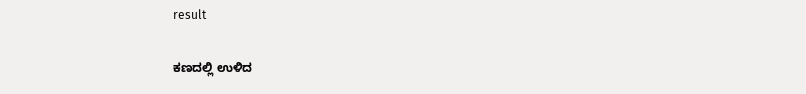result

ಕಣದಲ್ಲಿ ಉಳಿದ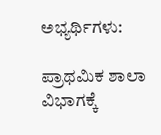ಅಭ್ಯರ್ಥಿಗಳು:

ಪ್ರಾಥಮಿಕ ಶಾಲಾ ವಿಭಾಗಕ್ಕೆ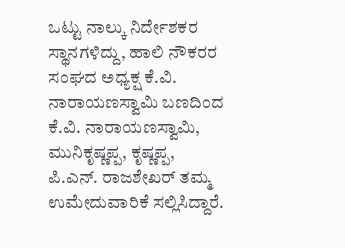ಒಟ್ಟು ನಾಲ್ಕು ನಿರ್ದೇಶಕರ ಸ್ಥಾನಗಳಿದ್ದು, ಹಾಲಿ ನೌಕರರ ಸಂಘದ ಅಧ್ಯಕ್ಷ ಕೆ.ವಿ. ನಾರಾಯಣಸ್ವಾಮಿ ಬಣದಿಂದ ಕೆ.ವಿ. ನಾರಾಯಣಸ್ವಾಮಿ, ಮುನಿಕೃಷ್ಣಪ್ಪ, ಕೃಷ್ಣಪ್ಪ, ಪಿ.ಎನ್. ರಾಜಶೇಖರ್ ತಮ್ಮ ಉಮೇದುವಾರಿಕೆ ಸಲ್ಲಿಸಿದ್ದಾರೆ.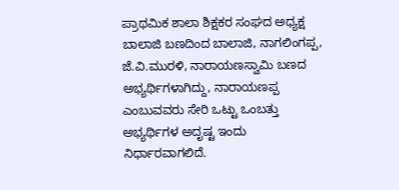ಪ್ರಾಥಮಿಕ ಶಾಲಾ ಶಿಕ್ಷಕರ ಸಂಘದ ಅಧ್ಯಕ್ಷ ಬಾಲಾಜಿ ಬಣದಿಂದ ಬಾಲಾಜಿ, ನಾಗಲಿಂಗಪ್ಪ, ಜೆ.ವಿ.ಮುರಳಿ, ನಾರಾಯಣಸ್ವಾಮಿ ಬಣದ ಅಭ್ಯರ್ಥಿಗಳಾಗಿದ್ದು, ನಾರಾಯಣಪ್ಪ ಎಂಬುವವರು ಸೇರಿ ಒಟ್ಟು ಒಂಬತ್ತು ಅಭ್ಯರ್ಥಿಗಳ ಅದೃಷ್ಟ ಇಂದು ನಿರ್ಧಾರವಾಗಲಿದೆ.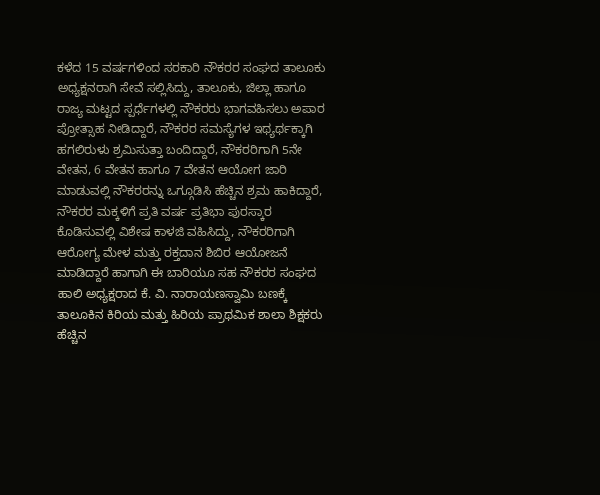ಕಳೆದ 15 ವರ್ಷಗಳಿಂದ ಸರಕಾರಿ ನೌಕರರ ಸಂಘದ ತಾಲೂಕು ಅಧ್ಯಕ್ಷನರಾಗಿ ಸೇವೆ ಸಲ್ಲಿಸಿದ್ದು, ತಾಲೂಕು, ಜಿಲ್ಲಾ ಹಾಗೂ ರಾಜ್ಯ ಮಟ್ಟದ ಸ್ಪರ್ಧೆಗಳಲ್ಲಿ ನೌಕರರು ಭಾಗವಹಿಸಲು ಅಪಾರ ಪ್ರೋತ್ಸಾಹ ನೀಡಿದ್ದಾರೆ, ನೌಕರರ ಸಮಸ್ಯೆಗಳ ಇಥ್ಯರ್ಥಕ್ಕಾಗಿ ಹಗಲಿರುಳು ಶ್ರಮಿಸುತ್ತಾ ಬಂದಿದ್ದಾರೆ, ನೌಕರರಿಗಾಗಿ 5ನೇ ವೇತನ, 6 ವೇತನ ಹಾಗೂ 7 ವೇತನ ಆಯೋಗ ಜಾರಿ ಮಾಡುವಲ್ಲಿ ನೌಕರರನ್ನು ಒಗ್ಗೂಡಿಸಿ ಹೆಚ್ಚಿನ ಶ್ರಮ ಹಾಕಿದ್ದಾರೆ, ನೌಕರರ ಮಕ್ಕಳಿಗೆ ಪ್ರತಿ ವರ್ಷ ಪ್ರತಿಭಾ ಪುರಸ್ಕಾರ ಕೊಡಿಸುವಲ್ಲಿ ವಿಶೇಷ ಕಾಳಜಿ ವಹಿಸಿದ್ದು, ನೌಕರರಿಗಾಗಿ ಆರೋಗ್ಯ ಮೇಳ ಮತ್ತು ರಕ್ತದಾನ ಶಿಬಿರ ಆಯೋಜನೆ ಮಾಡಿದ್ದಾರೆ ಹಾಗಾಗಿ ಈ ಬಾರಿಯೂ ಸಹ ನೌಕರರ ಸಂಘದ ಹಾಲಿ ಅಧ್ಯಕ್ಷರಾದ ಕೆ. ವಿ. ನಾರಾಯಣಸ್ವಾಮಿ ಬಣಕ್ಕೆ ತಾಲೂಕಿನ ಕಿರಿಯ ಮತ್ತು ಹಿರಿಯ ಪ್ರಾಥಮಿಕ ಶಾಲಾ ಶಿಕ್ಷಕರು ಹೆಚ್ಚಿನ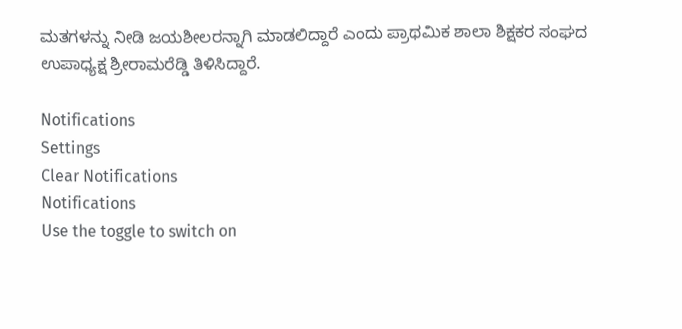ಮತಗಳನ್ನು ನೀಡಿ ಜಯಶೀಲರನ್ನಾಗಿ ಮಾಡಲಿದ್ದಾರೆ ಎಂದು ಪ್ರಾಥಮಿಕ ಶಾಲಾ ಶಿಕ್ಷಕರ ಸಂಘದ ಉಪಾಧ್ಯಕ್ಷ ಶ್ರೀರಾಮರೆಡ್ಡಿ ತಿಳಿಸಿದ್ದಾರೆ.

Notifications
Settings
Clear Notifications
Notifications
Use the toggle to switch on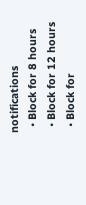notifications
  • Block for 8 hours
  • Block for 12 hours
  • Block for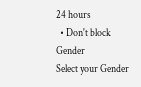24 hours
  • Don't block
Gender
Select your Gender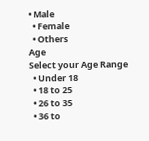• Male
  • Female
  • Others
Age
Select your Age Range
  • Under 18
  • 18 to 25
  • 26 to 35
  • 36 to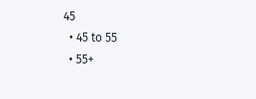45
  • 45 to 55
  • 55+